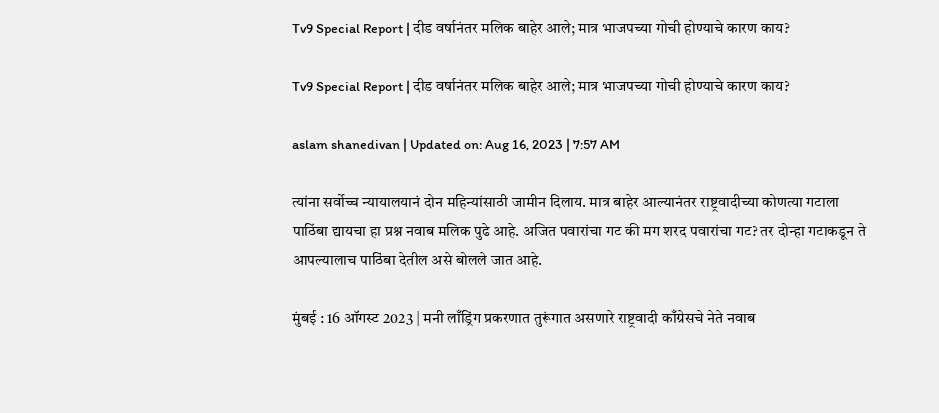Tv9 Special Report | दीड वर्षानंतर मलिक बाहेर आले; मात्र भाजपच्या गोची होण्याचे कारण काय?

Tv9 Special Report | दीड वर्षानंतर मलिक बाहेर आले; मात्र भाजपच्या गोची होण्याचे कारण काय?

aslam shanedivan | Updated on: Aug 16, 2023 | 7:57 AM

त्यांना सर्वोच्च न्यायालयानं दोन महिन्यांसाठी जामीन दिलाय. मात्र बाहेर आल्यानंतर राष्ट्रवादीच्या कोणत्या गटाला पाठिंबा द्यायचा हा प्रश्न नवाब मलिक पुढे आहे. अजित पवारांचा गट की मग शरद पवारांचा गट? तर दोन्हा गटाकडून ते आपल्यालाच पाठिंबा देतील असे बोलले जात आहे.

मुंबई : 16 ऑगस्ट 2023 | मनी लाँड्रिंग प्रकरणात तुरूंगात असणारे राष्ट्रवादी काँग्रेसचे नेते नवाब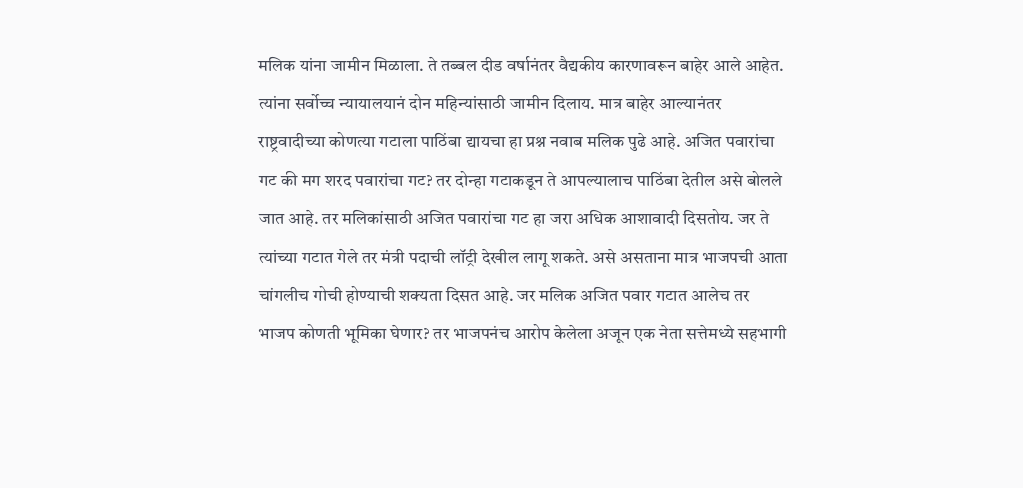मलिक यांना जामीन मिळाला. ते तब्बल दीड वर्षानंतर वैद्यकीय कारणावरून बाहेर आले आहेत. त्यांना सर्वोच्च न्यायालयानं दोन महिन्यांसाठी जामीन दिलाय. मात्र बाहेर आल्यानंतर राष्ट्रवादीच्या कोणत्या गटाला पाठिंबा द्यायचा हा प्रश्न नवाब मलिक पुढे आहे. अजित पवारांचा गट की मग शरद पवारांचा गट? तर दोन्हा गटाकडून ते आपल्यालाच पाठिंबा देतील असे बोलले जात आहे. तर मलिकांसाठी अजित पवारांचा गट हा जरा अधिक आशावादी दिसतोय. जर ते त्यांच्या गटात गेले तर मंत्री पदाची लॉट्री देखील लागू शकते. असे असताना मात्र भाजपची आता चांगलीच गोची होण्याची शक्यता दिसत आहे. जर मलिक अजित पवार गटात आलेच तर भाजप कोणती भूमिका घेणार? तर भाजपनंच आरोप केलेला अजून एक नेता सत्तेमध्ये सहभागी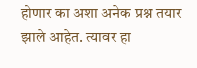होणार का अशा अनेक प्रश्न तयार झाले आहेत. त्यावर हा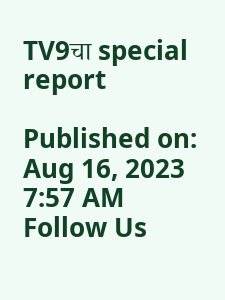TV9चा special report

Published on: Aug 16, 2023 7:57 AM
Follow Us